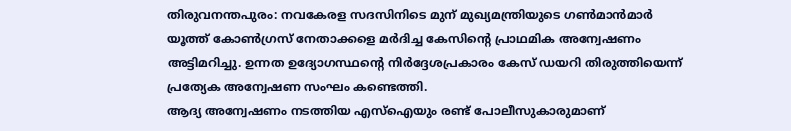തിരുവനന്തപുരം: നവകേരള സദസിനിടെ മുന് മുഖ്യമന്ത്രിയുടെ ഗൺമാൻമാർ യൂത്ത് കോൺഗ്രസ് നേതാക്കളെ മർദിച്ച കേസിന്റെ പ്രാഥമിക അന്വേഷണം അട്ടിമറിച്ചു. ഉന്നത ഉദ്യോഗസ്ഥന്റെ നിർദ്ദേശപ്രകാരം കേസ് ഡയറി തിരുത്തിയെന്ന് പ്രത്യേക അന്വേഷണ സംഘം കണ്ടെത്തി.
ആദ്യ അന്വേഷണം നടത്തിയ എസ്ഐയും രണ്ട് പോലീസുകാരുമാണ്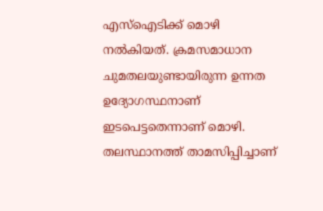എസ്ഐടിക്ക് മൊഴി നൽകിയത്. ക്രമസമാധാന ചുമതലയുണ്ടായിരുന്ന ഉന്നത ഉദ്യോഗസ്ഥനാണ് ഇടപെട്ടതെന്നാണ് മൊഴി. തലസ്ഥാനത്ത് താമസിപ്പിച്ചാണ്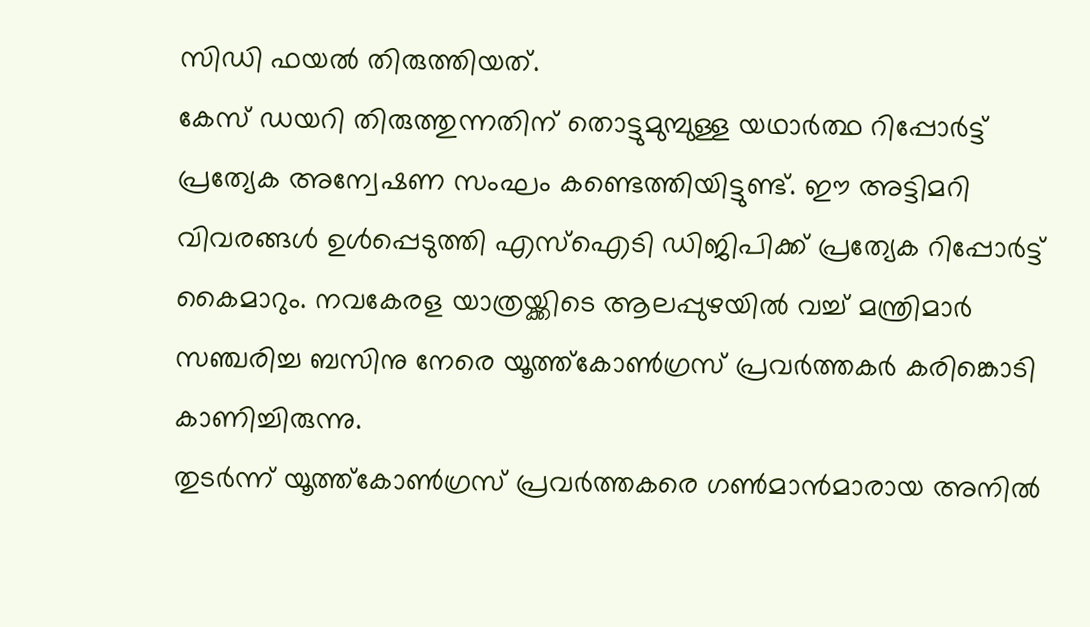സിഡി ഫയൽ തിരുത്തിയത്.
കേസ് ഡയറി തിരുത്തുന്നതിന് തൊട്ടുമുമ്പുള്ള യഥാർത്ഥ റിപ്പോർട്ട് പ്രത്യേക അന്വേഷണ സംഘം കണ്ടെത്തിയിട്ടുണ്ട്. ഈ അട്ടിമറി വിവരങ്ങൾ ഉൾപ്പെടുത്തി എസ്ഐടി ഡിജിപിക്ക് പ്രത്യേക റിപ്പോർട്ട് കൈമാറും. നവകേരള യാത്രയ്ക്കിടെ ആലപ്പുഴയിൽ വച്ച് മന്ത്രിമാർ സഞ്ചരിച്ച ബസിനു നേരെ യൂത്ത്കോൺഗ്രസ് പ്രവർത്തകർ കരിങ്കൊടി കാണിച്ചിരുന്നു.
തുടർന്ന് യൂത്ത്കോൺഗ്രസ് പ്രവർത്തകരെ ഗൺമാൻമാരായ അനിൽ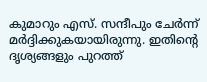കുമാറും എസ്. സന്ദീപും ചേർന്ന് മർദ്ദിക്കുകയായിരുന്നു. ഇതിന്റെ ദൃശ്യങ്ങളും പുറത്ത്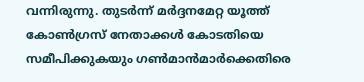വന്നിരുന്നു. തുടർന്ന് മർദ്ദനമേറ്റ യൂത്ത് കോൺഗ്രസ് നേതാക്കൾ കോടതിയെ സമീപിക്കുകയും ഗൺമാൻമാർക്കെതിരെ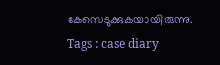കേസെടുക്കുകയായിരുന്നു.
Tags : case diary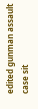edited gunman assault case sit